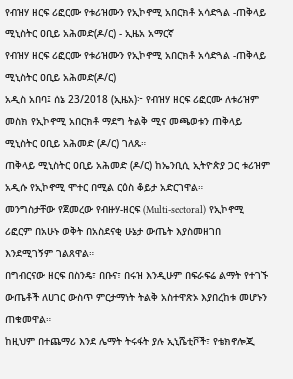የብዝሃ ዘርፍ ሪፎርሙ የቱሪዝሙን የኢኮኖሚ አበርክቶ አሳድጓል -ጠቅላይ ሚኒስትር ዐቢይ አሕመድ(ዶ/ር) - ኢዜአ አማርኛ
የብዝሃ ዘርፍ ሪፎርሙ የቱሪዝሙን የኢኮኖሚ አበርክቶ አሳድጓል -ጠቅላይ ሚኒስትር ዐቢይ አሕመድ(ዶ/ር)
አዲስ አበባ፤ ሰኔ 23/2018 (ኢዜአ)፦ የብዝሃ ዘርፍ ሪፎርሙ ለቱሪዝም መስክ የኢኮኖሚ አበርክቶ ማደግ ትልቅ ሚና መጫወቱን ጠቅላይ ሚኒስትር ዐቢይ አሕመድ (ዶ/ር) ገለጹ።
ጠቅላይ ሚኒስትር ዐቢይ አሕመድ (ዶ/ር) ከኤንቢሲ ኢትዮጵያ ጋር ቱሪዝም አዲሱ የኢኮኖሚ ሞተር በሚል ርዕስ ቆይታ አድርገዋል።
መንግስታቸው የጀመረው የብዙሃ-ዘርፍ (Multi-sectoral) የኢኮኖሚ ሪፎርም በአሁኑ ወቅት በአስደናቂ ሁኔታ ውጤት እያስመዘገበ እንደሚገኝም ገልጸዋል።
በግብርናው ዘርፍ በስንዴ፣ በቡና፣ በሩዝ እንዲሁም በፍራፍሬ ልማት የተገኙ ውጤቶች ለሀገር ውስጥ ምርታማነት ትልቅ አስተዋጽኦ እያበረከቱ መሆኑን ጠቁመዋል።
ከዚህም በተጨማሪ እንደ ሌማት ትሩፋት ያሉ ኢኒሼቲቮች፣ የቴክኖሎጂ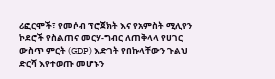ሪፎርሞች፣ የመሶብ ፕሮጀክት እና የአምስት ሚሊየን ኮደሮች የስልጠና መርሃ-ግብር ለጠቅላላ የሀገር ውስጥ ምርት (GDP) እድገት የበኩላቸውን ጉልህ ድርሻ እየተወጡ መሆኑን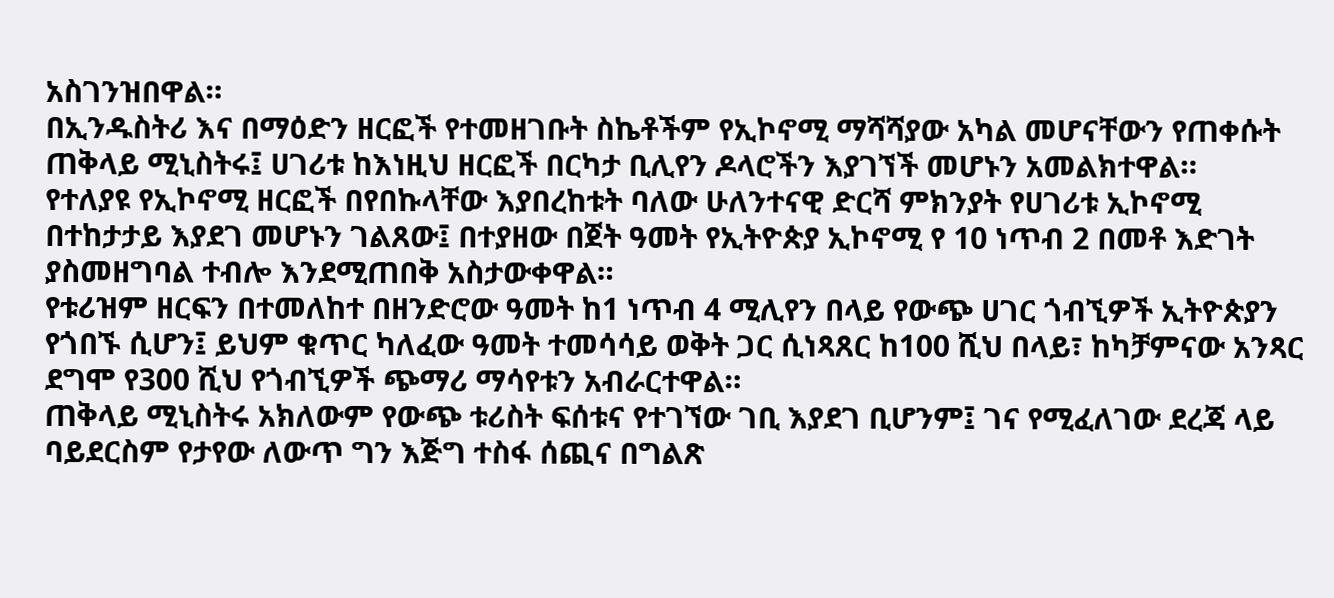አስገንዝበዋል።
በኢንዱስትሪ እና በማዕድን ዘርፎች የተመዘገቡት ስኬቶችም የኢኮኖሚ ማሻሻያው አካል መሆናቸውን የጠቀሱት ጠቅላይ ሚኒስትሩ፤ ሀገሪቱ ከእነዚህ ዘርፎች በርካታ ቢሊየን ዶላሮችን እያገኘች መሆኑን አመልክተዋል።
የተለያዩ የኢኮኖሚ ዘርፎች በየበኩላቸው እያበረከቱት ባለው ሁለንተናዊ ድርሻ ምክንያት የሀገሪቱ ኢኮኖሚ በተከታታይ እያደገ መሆኑን ገልጸው፤ በተያዘው በጀት ዓመት የኢትዮጵያ ኢኮኖሚ የ 10 ነጥብ 2 በመቶ እድገት ያስመዘግባል ተብሎ እንደሚጠበቅ አስታውቀዋል።
የቱሪዝም ዘርፍን በተመለከተ በዘንድሮው ዓመት ከ1 ነጥብ 4 ሚሊየን በላይ የውጭ ሀገር ጎብኚዎች ኢትዮጵያን የጎበኙ ሲሆን፤ ይህም ቁጥር ካለፈው ዓመት ተመሳሳይ ወቅት ጋር ሲነጻጸር ከ100 ሺህ በላይ፣ ከካቻምናው አንጻር ደግሞ የ300 ሺህ የጎብኚዎች ጭማሪ ማሳየቱን አብራርተዋል።
ጠቅላይ ሚኒስትሩ አክለውም የውጭ ቱሪስት ፍሰቱና የተገኘው ገቢ እያደገ ቢሆንም፤ ገና የሚፈለገው ደረጃ ላይ ባይደርስም የታየው ለውጥ ግን እጅግ ተስፋ ሰጪና በግልጽ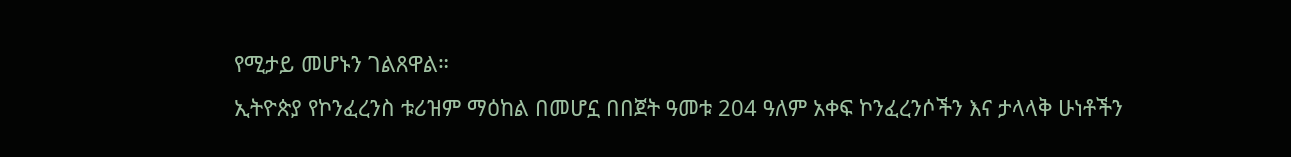የሚታይ መሆኑን ገልጸዋል።
ኢትዮጵያ የኮንፈረንስ ቱሪዝም ማዕከል በመሆኗ በበጀት ዓመቱ 204 ዓለም አቀፍ ኮንፈረንሶችን እና ታላላቅ ሁነቶችን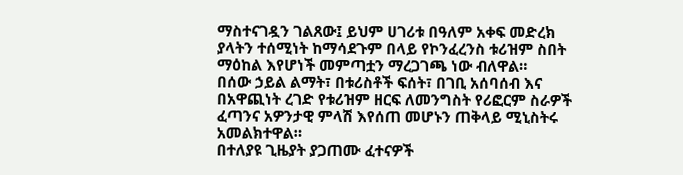ማስተናገዷን ገልጸው፤ ይህም ሀገሪቱ በዓለም አቀፍ መድረክ ያላትን ተሰሚነት ከማሳደጉም በላይ የኮንፈረንስ ቱሪዝም ስበት ማዕከል እየሆነች መምጣቷን ማረጋገጫ ነው ብለዋል።
በሰው ኃይል ልማት፣ በቱሪስቶች ፍሰት፣ በገቢ አሰባሰብ እና በአዋጪነት ረገድ የቱሪዝም ዘርፍ ለመንግስት የሪፎርም ስራዎች ፈጣንና አዎንታዊ ምላሽ እየሰጠ መሆኑን ጠቅላይ ሚኒስትሩ አመልክተዋል።
በተለያዩ ጊዜያት ያጋጠሙ ፈተናዎች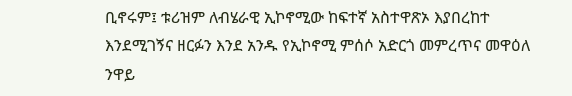ቢኖሩም፤ ቱሪዝም ለብሄራዊ ኢኮኖሚው ከፍተኛ አስተዋጽኦ እያበረከተ እንደሚገኝና ዘርፉን እንደ አንዱ የኢኮኖሚ ምሰሶ አድርጎ መምረጥና መዋዕለ ንዋይ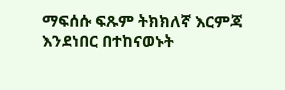ማፍሰሱ ፍጹም ትክክለኛ እርምጃ እንደነበር በተከናወኑት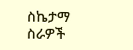ስኬታማ ስራዎች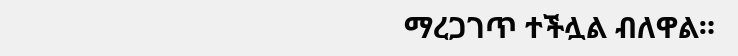ማረጋገጥ ተችሏል ብለዋል።